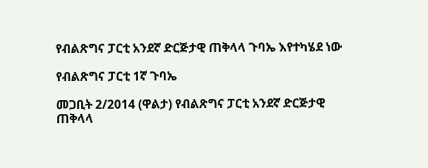የብልጽግና ፓርቲ አንደኛ ድርጅታዊ ጠቅላላ ጉባኤ እየተካሄደ ነው

የብልጽግና ፓርቲ 1ኛ ጉባኤ

መጋቢት 2/2014 (ዋልታ) የብልጽግና ፓርቲ አንደኛ ድርጅታዊ ጠቅላላ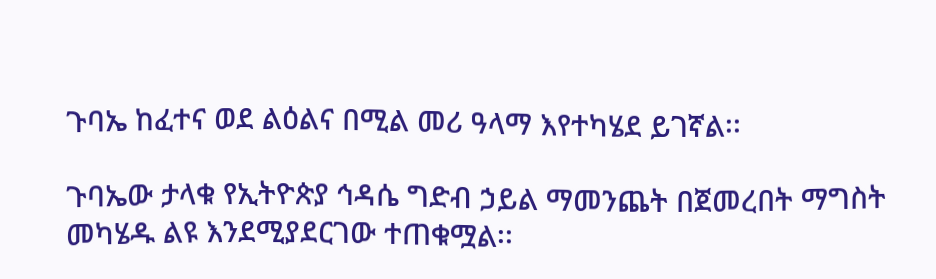ጉባኤ ከፈተና ወደ ልዕልና በሚል መሪ ዓላማ እየተካሄደ ይገኛል፡፡

ጉባኤው ታላቁ የኢትዮጵያ ኅዳሴ ግድብ ኃይል ማመንጨት በጀመረበት ማግስት መካሄዱ ልዩ እንደሚያደርገው ተጠቁሟል፡፡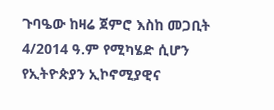ጉባዔው ከዛሬ ጀምሮ እስከ መጋቢት 4/2014 ዓ.ም የሚካሄድ ሲሆን የኢትዮጵያን ኢኮኖሚያዊና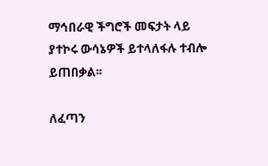ማኅበራዊ ችግሮች መፍታት ላይ ያተኮሩ ውሳኔዎች ይተላለፋሉ ተብሎ ይጠበቃል፡፡

ለፈጣን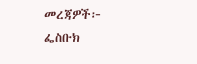መረጃዎች፦
ፌስቡክ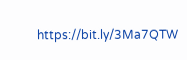https://bit.ly/3Ma7QTW